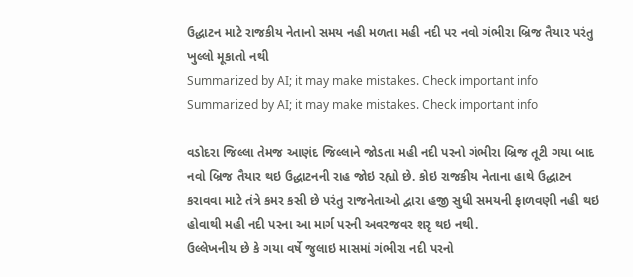ઉદ્ધાટન માટે રાજકીય નેતાનો સમય નહી મળતા મહી નદી પર નવો ગંભીરા બ્રિજ તૈયાર પરંતુ ખુલ્લો મૂકાતો નથી
Summarized by AI; it may make mistakes. Check important info
Summarized by AI; it may make mistakes. Check important info

વડોદરા જિલ્લા તેમજ આણંદ જિલ્લાને જોડતા મહી નદી પરનો ગંભીરા બ્રિજ તૂટી ગયા બાદ નવો બ્રિજ તૈયાર થઇ ઉદ્ધાટનની રાહ જોઇ રહ્યો છે. કોઇ રાજકીય નેતાના હાથે ઉદ્ધાટન કરાવવા માટે તંત્રે કમર કસી છે પરંતુ રાજનેતાઓ દ્વારા હજી સુધી સમયની ફાળવણી નહી થઇ હોવાથી મહી નદી પરના આ માર્ગ પરની અવરજવર શરૃ થઇ નથી.
ઉલ્લેખનીય છે કે ગયા વર્ષે જુલાઇ માસમાં ગંભીરા નદી પરનો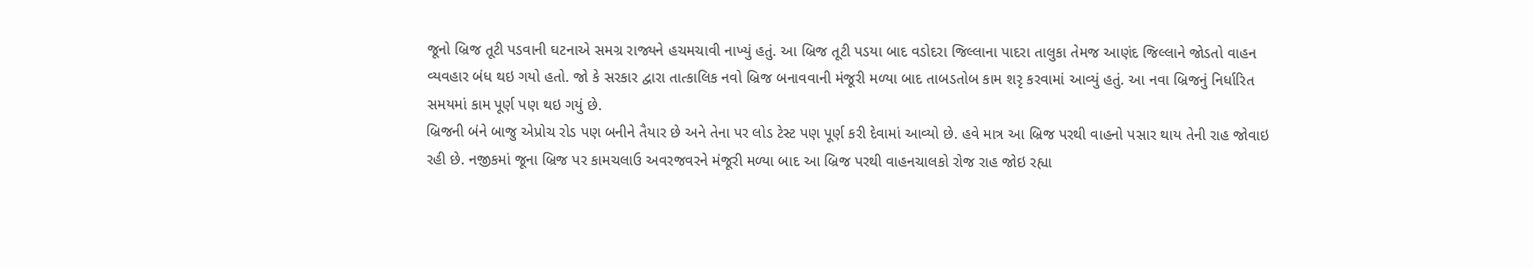જૂનો બ્રિજ તૂટી પડવાની ઘટનાએ સમગ્ર રાજ્યને હચમચાવી નાખ્યું હતું. આ બ્રિજ તૂટી પડયા બાદ વડોદરા જિલ્લાના પાદરા તાલુકા તેમજ આણંદ જિલ્લાને જોડતો વાહન વ્યવહાર બંધ થઇ ગયો હતો. જો કે સરકાર દ્વારા તાત્કાલિક નવો બ્રિજ બનાવવાની મંજૂરી મળ્યા બાદ તાબડતોબ કામ શરૃ કરવામાં આવ્યું હતું. આ નવા બ્રિજનું નિર્ધારિત સમયમાં કામ પૂર્ણ પણ થઇ ગયું છે.
બ્રિજની બંને બાજુ એપ્રોચ રોડ પણ બનીને તૈયાર છે અને તેના પર લોડ ટેસ્ટ પણ પૂર્ણ કરી દેવામાં આવ્યો છે. હવે માત્ર આ બ્રિજ પરથી વાહનો પસાર થાય તેની રાહ જોવાઇ રહી છે. નજીકમાં જૂના બ્રિજ પર કામચલાઉ અવરજવરને મંજૂરી મળ્યા બાદ આ બ્રિજ પરથી વાહનચાલકો રોજ રાહ જોઇ રહ્યા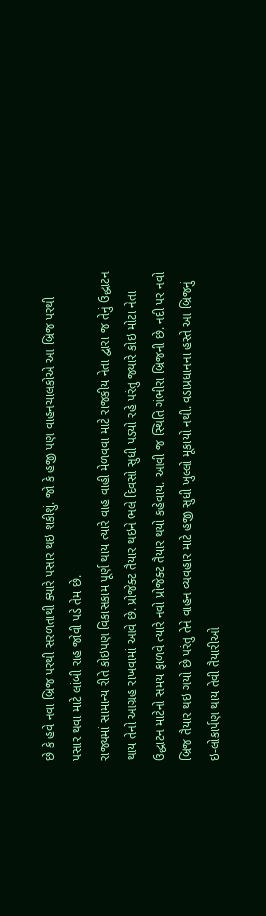છે કે હવે નવા બ્રિજ પરથી સરળતાથી ક્યારે પસાર થઇ શકીશું. જો કે હજી પણ વાહનચાલકોએ આ બ્રિજ પરથી પસાર થવા માટે લાંબી રાહ જોવી પડે તેમ છે.
રાજ્યમાં સામાન્ય રીતે કોઇપણ વિકાસકામ પૂર્ણ થાય ત્યારે વાહ વાહી મેળવવા માટે રાજકીય નેતા દ્વારા જ તેનું ઉદ્ધાટન થાય તેનો આગ્રહ રાખવામાં આવે છે. પ્રોજેક્ટ તૈયાર થઇને ભલે દિવસો સુધી પડયો રહે પરંતુ જ્યારે કોઇ મોટા નેતા ઉદ્ધાટન માટેનો સમય ફાળવે ત્યારે નવો પ્રોજેક્ટ તૈયાર થયો કહેવાય. આવી જ સ્થિતિ ગંભીરા બ્રિજની છે. નદી પર નવો બ્રિજ તૈયાર થઇ ગયો છે પરંતુ તેને વાહન વ્યવહાર માટે હજી સુધી ખુલ્લો મૂકાયો નથી. વડાપ્રધાનના હસ્તે આ બ્રિજનું ઇ-લોકાર્પણ થાય તેવી તૈયારીઓ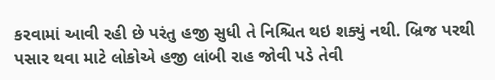કરવામાં આવી રહી છે પરંતુ હજી સુધી તે નિશ્ચિત થઇ શક્યું નથી. બ્રિજ પરથી પસાર થવા માટે લોકોએ હજી લાંબી રાહ જોવી પડે તેવી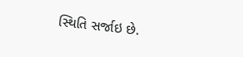સ્થિતિ સર્જાઇ છે.